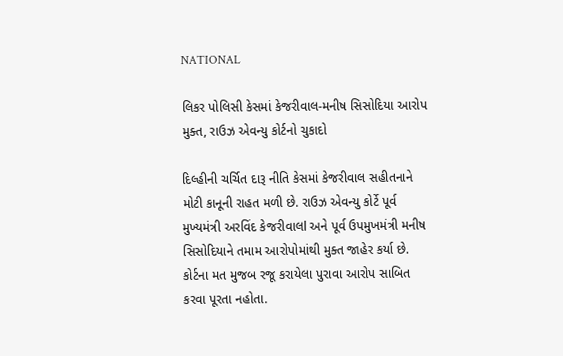NATIONAL

લિકર પોલિસી કેસમાં કેજરીવાલ-મનીષ સિસોદિયા આરોપ મુક્ત, રાઉઝ એવન્યુ કોર્ટનો ચુકાદો

દિલ્હીની ચર્ચિત દારૂ નીતિ કેસમાં કેજરીવાલ સહીતનાને મોટી કાનૂની રાહત મળી છે. રાઉઝ એવન્યુ કોર્ટે પૂર્વ મુખ્યમંત્રી અરવિંદ કેજરીવાલl અને પૂર્વ ઉપમુખમંત્રી મનીષ સિસોદિયાને તમામ આરોપોમાંથી મુક્ત જાહેર કર્યા છે. કોર્ટના મત મુજબ રજૂ કરાયેલા પુરાવા આરોપ સાબિત કરવા પૂરતા નહોતા.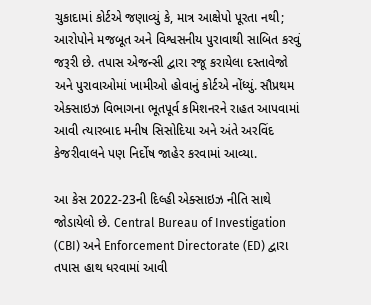ચુકાદામાં કોર્ટએ જણાવ્યું કે, માત્ર આક્ષેપો પૂરતા નથી; આરોપોને મજબૂત અને વિશ્વસનીય પુરાવાથી સાબિત કરવું જરૂરી છે. તપાસ એજન્સી દ્વારા રજૂ કરાયેલા દસ્તાવેજો અને પુરાવાઓમાં ખામીઓ હોવાનું કોર્ટએ નોંધ્યું. સૌપ્રથમ એક્સાઇઝ વિભાગના ભૂતપૂર્વ કમિશનરને રાહત આપવામાં આવી ત્યારબાદ મનીષ સિસોદિયા અને અંતે અરવિંદ કેજરીવાલને પણ નિર્દોષ જાહેર કરવામાં આવ્યા.

આ કેસ 2022-23ની દિલ્હી એક્સાઇઝ નીતિ સાથે જોડાયેલો છે. Central Bureau of Investigation (CBI) અને Enforcement Directorate (ED) દ્વારા તપાસ હાથ ધરવામાં આવી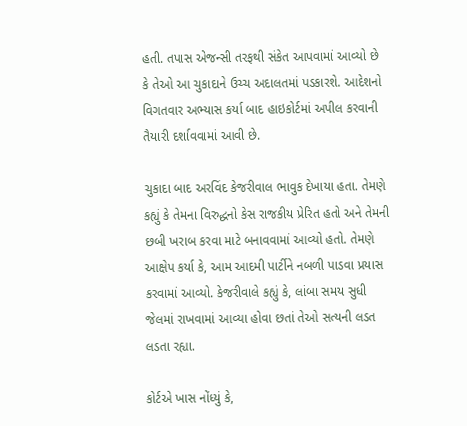હતી. તપાસ એજન્સી તરફથી સંકેત આપવામાં આવ્યો છે કે તેઓ આ ચુકાદાને ઉચ્ચ અદાલતમાં પડકારશે. આદેશનો વિગતવાર અભ્યાસ કર્યા બાદ હાઇકોર્ટમાં અપીલ કરવાની તૈયારી દર્શાવવામાં આવી છે.

ચુકાદા બાદ અરવિંદ કેજરીવાલ ભાવુક દેખાયા હતા. તેમણે કહ્યું કે તેમના વિરુદ્ધનો કેસ રાજકીય પ્રેરિત હતો અને તેમની છબી ખરાબ કરવા માટે બનાવવામાં આવ્યો હતો. તેમણે આક્ષેપ કર્યા કે, આમ આદમી પાર્ટીને નબળી પાડવા પ્રયાસ કરવામાં આવ્યો. કેજરીવાલે કહ્યું કે, લાંબા સમય સુધી જેલમાં રાખવામાં આવ્યા હોવા છતાં તેઓ સત્યની લડત લડતા રહ્યા.

કોર્ટએ ખાસ નોંધ્યું કે,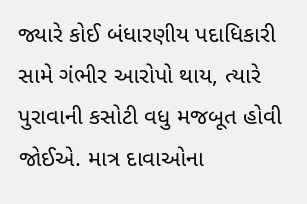જ્યારે કોઈ બંધારણીય પદાધિકારી સામે ગંભીર આરોપો થાય, ત્યારે પુરાવાની કસોટી વધુ મજબૂત હોવી જોઈએ. માત્ર દાવાઓના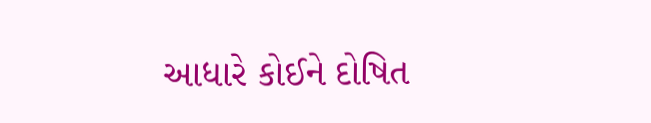આધારે કોઈને દોષિત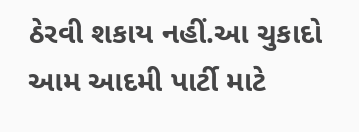ઠેરવી શકાય નહીં.આ ચુકાદો આમ આદમી પાર્ટી માટે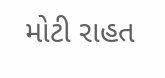મોટી રાહત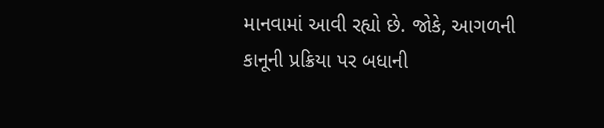માનવામાં આવી રહ્યો છે. જોકે, આગળની કાનૂની પ્રક્રિયા પર બધાની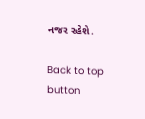નજર રહેશે.

Back to top button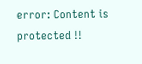error: Content is protected !!